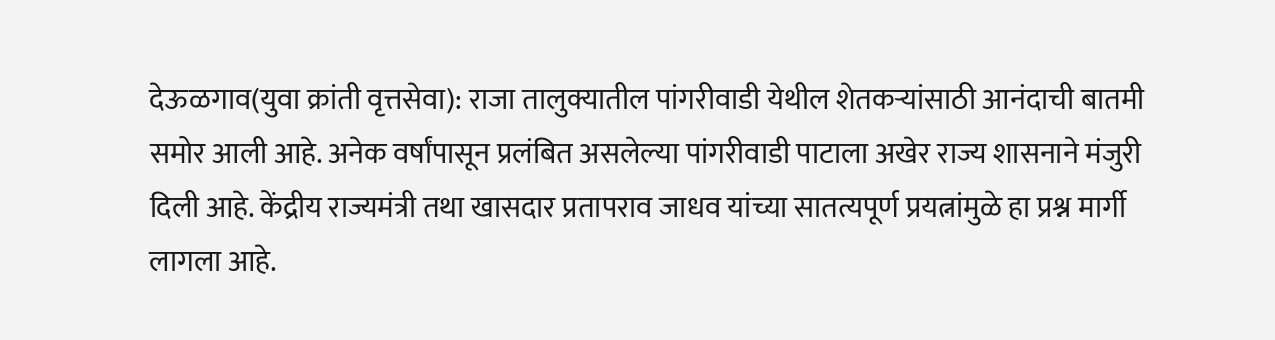देऊळगाव(युवा क्रांती वृत्तसेवा): राजा तालुक्यातील पांगरीवाडी येथील शेतकऱ्यांसाठी आनंदाची बातमी समोर आली आहे. अनेक वर्षांपासून प्रलंबित असलेल्या पांगरीवाडी पाटाला अखेर राज्य शासनाने मंजुरी दिली आहे. केंद्रीय राज्यमंत्री तथा खासदार प्रतापराव जाधव यांच्या सातत्यपूर्ण प्रयत्नांमुळे हा प्रश्न मार्गी लागला आहे.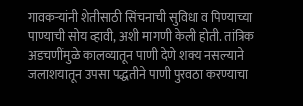गावकऱ्यांनी शेतीसाठी सिंचनाची सुविधा व पिण्याच्या पाण्याची सोय व्हावी, अशी मागणी केली होती. तांत्रिक अडचणींमुळे कालव्यातून पाणी देणे शक्य नसल्याने जलाशयातून उपसा पद्धतीने पाणी पुरवठा करण्याचा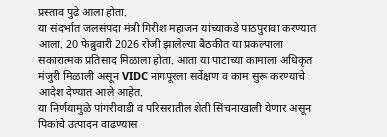प्रस्ताव पुढे आला होता.
या संदर्भात जलसंपदा मंत्री गिरीश महाजन यांच्याकडे पाठपुरावा करण्यात आला. 20 फेब्रुवारी 2026 रोजी झालेल्या बैठकीत या प्रकल्पाला सकारात्मक प्रतिसाद मिळाला होता. आता या पाटाच्या कामाला अधिकृत मंजुरी मिळाली असून VIDC नागपूरला सर्वेक्षण व काम सुरू करण्याचे आदेश देण्यात आले आहेत.
या निर्णयामुळे पांगरीवाडी व परिसरातील शेती सिंचनाखाली येणार असून पिकांचे उत्पादन वाढण्यास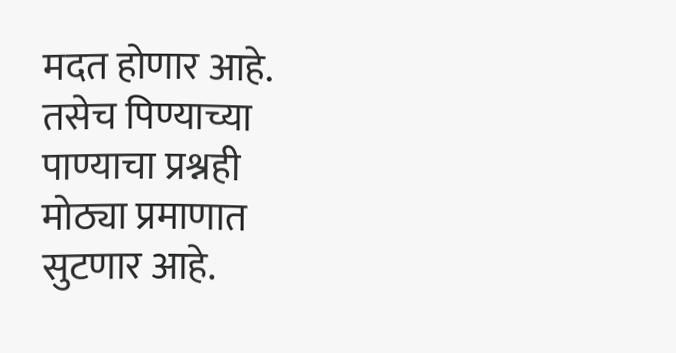मदत होणार आहे. तसेच पिण्याच्या पाण्याचा प्रश्नही मोठ्या प्रमाणात सुटणार आहे.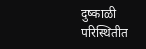दुष्काळी परिस्थितीत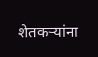शेतकऱ्यांना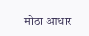मोठा आधार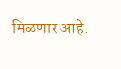मिळणार आहे.